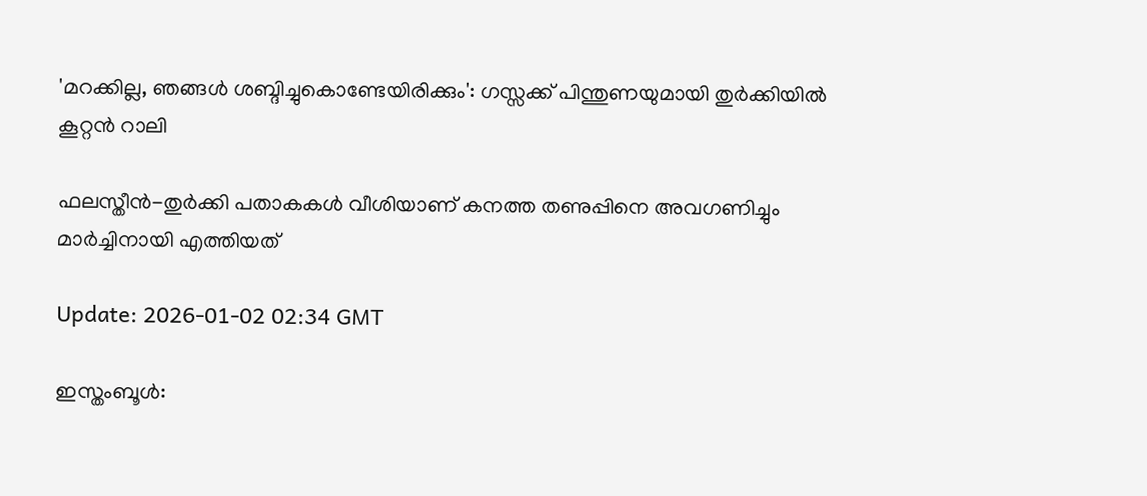'മറക്കില്ല, ഞങ്ങൾ ശബ്ദിച്ചുകൊണ്ടേയിരിക്കും': ഗസ്സക്ക് പിന്തുണയുമായി തുർക്കിയിൽ കൂറ്റൻ റാലി

ഫലസ്തീന്‍-തുര്‍ക്കി പതാകകള്‍ വീശിയാണ് കനത്ത തണുപ്പിനെ അവഗണിച്ചും മാര്‍ച്ചിനായി എത്തിയത്

Update: 2026-01-02 02:34 GMT

ഇസ്തംബൂള്‍: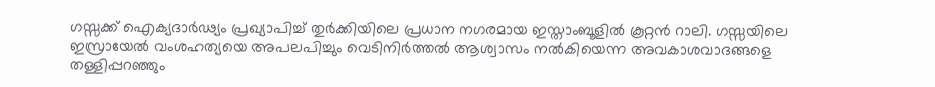ഗസ്സക്ക് ഐക്യദാർഢ്യം പ്രഖ്യാപിച്ച് തുര്‍ക്കിയിലെ പ്രധാന നഗരമായ ഇസ്താംബൂളിൽ കൂറ്റന്‍ റാലി. ഗസ്സയിലെ ഇസ്രായേൽ വംശഹത്യയെ അപലപിച്ചും വെടിനിർത്തൽ ആശ്വാസം നൽകിയെന്ന അവകാശവാദങ്ങളെ തള്ളിപ്പറഞ്ഞും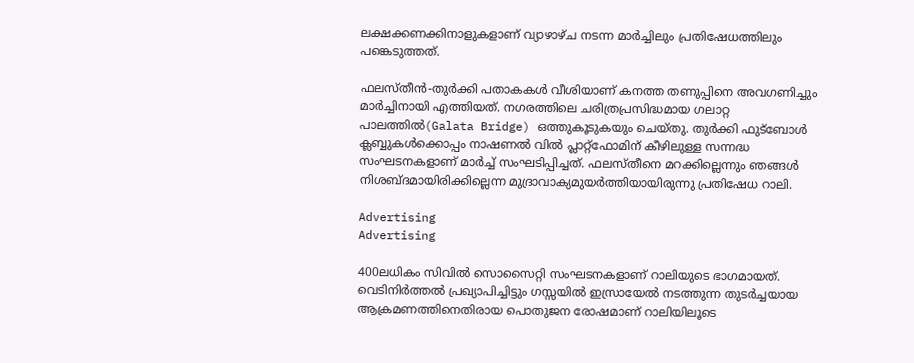ലക്ഷക്കണക്കിനാളുകളാണ് വ്യാഴാഴ്ച നടന്ന മാര്‍ച്ചിലും പ്രതിഷേധത്തിലും പങ്കെടുത്തത്.

ഫലസ്തീന്‍-തുര്‍ക്കി പതാകകള്‍ വീശിയാണ് കനത്ത തണുപ്പിനെ അവഗണിച്ചും മാര്‍ച്ചിനായി എത്തിയത്. നഗരത്തിലെ ചരിത്രപ്രസിദ്ധമായ ഗലാറ്റ പാലത്തിൽ(Galata Bridge) ഒത്തുകൂടുകയും ചെയ്തു. തുർക്കി ഫുട്ബോൾ ക്ലബ്ബുകൾക്കൊപ്പം നാഷണൽ വിൽ പ്ലാറ്റ്‌ഫോമിന് കീഴിലുള്ള സന്നദ്ധ സംഘടനകളാണ് മാർച്ച് സംഘടിപ്പിച്ചത്. ഫലസ്തീനെ മറക്കില്ലെന്നും ഞങ്ങള്‍ നിശബ്ദമായിരിക്കില്ലെന്ന മുദ്രാവാക്യമുയര്‍ത്തിയായിരുന്നു പ്രതിഷേധ റാലി.

Advertising
Advertising

400ലധികം സിവിൽ സൊസൈറ്റി സംഘടനകളാണ് റാലിയുടെ ഭാഗമായത്. വെടിനിര്‍ത്തല്‍ പ്രഖ്യാപിച്ചിട്ടും ഗസ്സയിൽ ഇസ്രായേൽ നടത്തുന്ന തുടർച്ചയായ ആക്രമണത്തിനെതിരായ പൊതുജന രോഷമാണ് റാലിയിലൂടെ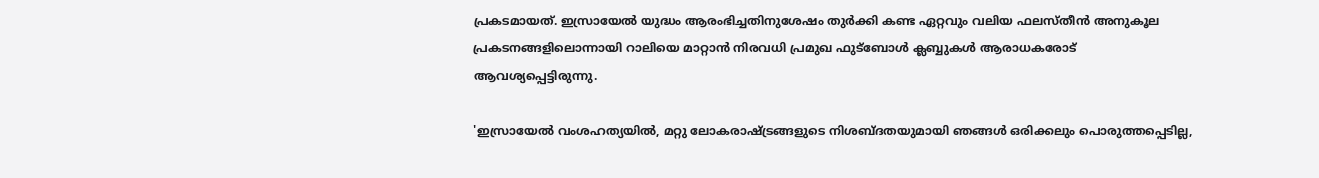പ്രകടമായത്. ഇസ്രായേൽ യുദ്ധം ആരംഭിച്ചതിനുശേഷം തുർക്കി കണ്ട ഏറ്റവും വലിയ ഫലസ്തീൻ അനുകൂല പ്രകടനങ്ങളിലൊന്നായി റാലിയെ മാറ്റാൻ നിരവധി പ്രമുഖ ഫുട്ബോൾ ക്ലബ്ബുകൾ ആരാധകരോട് ആവശ്യപ്പെട്ടിരുന്നു.

'ഇസ്രായേല്‍ വംശഹത്യയില്‍, മറ്റു ലോകരാഷ്ട്രങ്ങളുടെ നിശബ്ദതയുമായി ഞങ്ങൾ ഒരിക്കലും പൊരുത്തപ്പെടില്ല,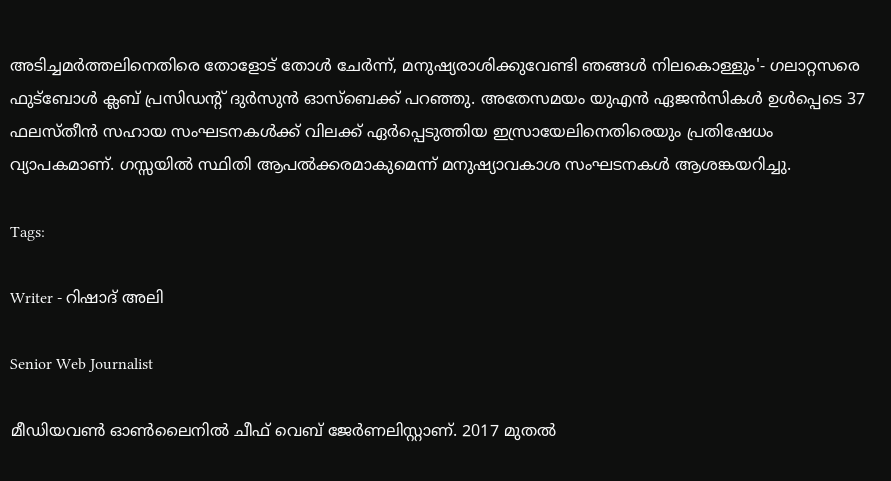അടിച്ചമർത്തലിനെതിരെ തോളോട് തോൾ ചേർന്ന്, മനുഷ്യരാശിക്കുവേണ്ടി ഞങ്ങൾ നിലകൊള്ളും'- ഗലാറ്റസരെ ഫുട്ബോൾ ക്ലബ് പ്രസിഡൻ്റ് ദുർസുൻ ഓസ്ബെക്ക് പറഞ്ഞു. അതേസമയം യുഎൻ ഏജൻസികൾ ഉൾപ്പെടെ 37 ഫലസ്തീൻ സഹായ സംഘടനകൾക്ക് വിലക്ക് ഏർപ്പെടുത്തിയ ഇസ്രായേലിനെതിരെയും പ്രതിഷേധം വ്യാപകമാണ്. ഗസ്സയിൽ സ്ഥിതി ആപൽക്കരമാകുമെന്ന് മനുഷ്യാവകാശ സംഘടനകൾ ആശങ്കയറിച്ചു.

Tags:

Writer - റിഷാദ് അലി

Senior Web Journalist

മീഡിയവൺ ഓൺലൈനിൽ ചീഫ് വെബ് ജേർണലിസ്റ്റാണ്. 2017 മുതൽ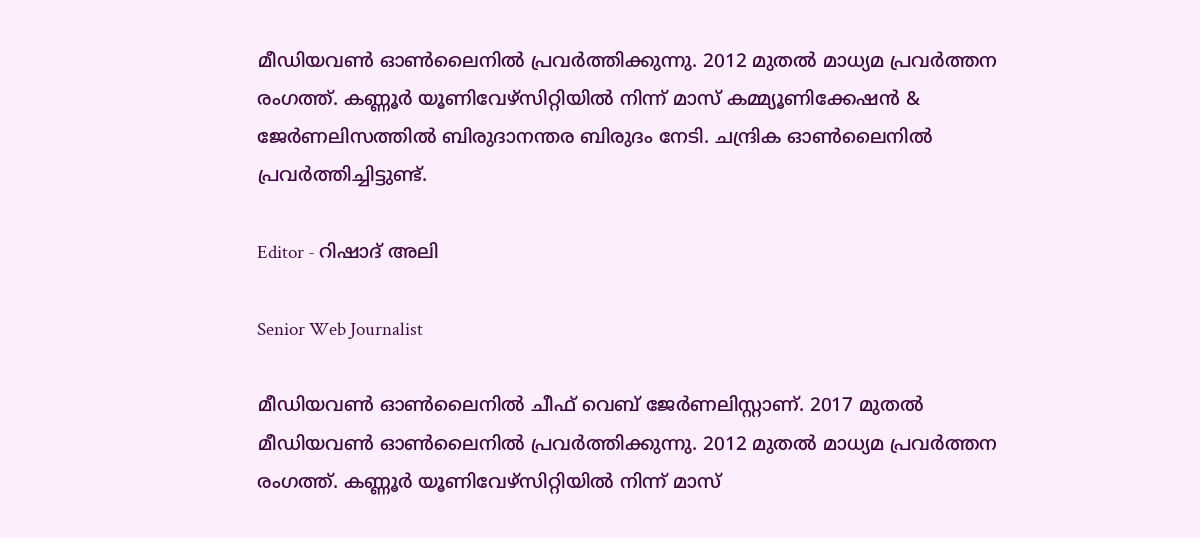മീഡിയവൺ ഓൺലൈനിൽ പ്രവർത്തിക്കുന്നു. 2012 മുതൽ മാധ്യമ പ്രവർത്തന രംഗത്ത്. കണ്ണൂര്‍ യൂണിവേഴ്‌സിറ്റിയിൽ നിന്ന് മാസ് കമ്മ്യൂണിക്കേഷന്‍ & ജേര്‍ണലിസത്തില്‍ ബിരുദാനന്തര ബിരുദം നേടി. ചന്ദ്രിക ഓണ്‍ലൈനില്‍ പ്രവര്‍ത്തിച്ചിട്ടുണ്ട്.

Editor - റിഷാദ് അലി

Senior Web Journalist

മീഡിയവൺ ഓൺലൈനിൽ ചീഫ് വെബ് ജേർണലിസ്റ്റാണ്. 2017 മുതൽ മീഡിയവൺ ഓൺലൈനിൽ പ്രവർത്തിക്കുന്നു. 2012 മുതൽ മാധ്യമ പ്രവർത്തന രംഗത്ത്. കണ്ണൂര്‍ യൂണിവേഴ്‌സിറ്റിയിൽ നിന്ന് മാസ്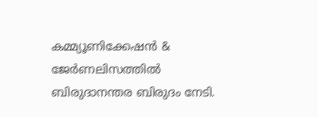കമ്മ്യൂണിക്കേഷന്‍ & ജേര്‍ണലിസത്തില്‍ ബിരുദാനന്തര ബിരുദം നേടി.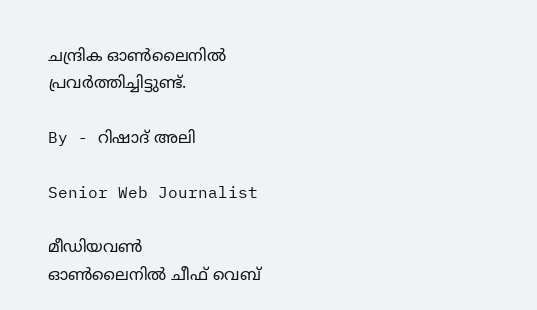ചന്ദ്രിക ഓണ്‍ലൈനില്‍ പ്രവര്‍ത്തിച്ചിട്ടുണ്ട്.

By - റിഷാദ് അലി

Senior Web Journalist

മീഡിയവൺ ഓൺലൈനിൽ ചീഫ് വെബ്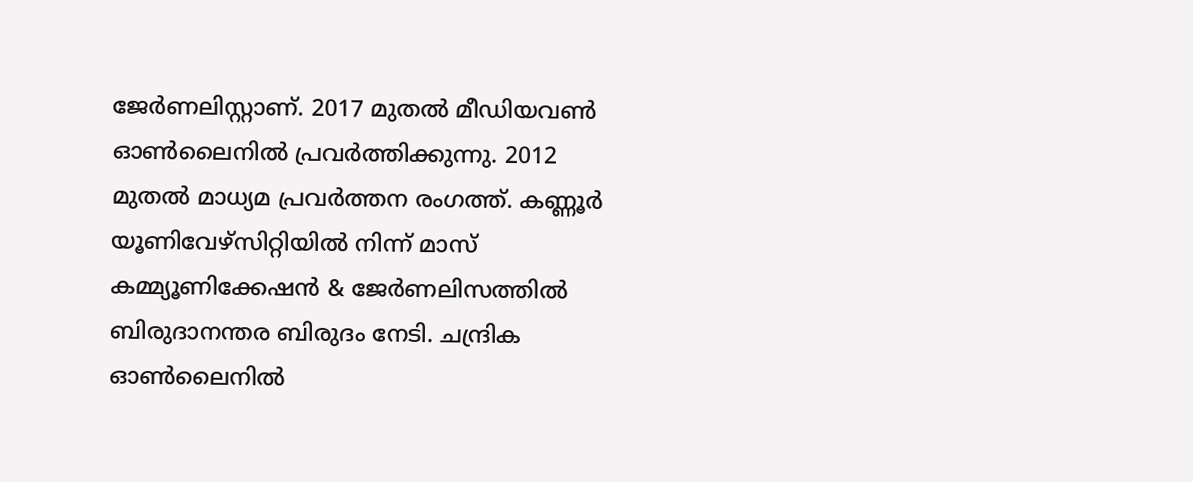ജേർണലിസ്റ്റാണ്. 2017 മുതൽ മീഡിയവൺ ഓൺലൈനിൽ പ്രവർത്തിക്കുന്നു. 2012 മുതൽ മാധ്യമ പ്രവർത്തന രംഗത്ത്. കണ്ണൂര്‍ യൂണിവേഴ്‌സിറ്റിയിൽ നിന്ന് മാസ് കമ്മ്യൂണിക്കേഷന്‍ & ജേര്‍ണലിസത്തില്‍ ബിരുദാനന്തര ബിരുദം നേടി. ചന്ദ്രിക ഓണ്‍ലൈനില്‍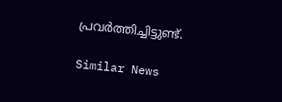പ്രവര്‍ത്തിച്ചിട്ടുണ്ട്.

Similar News